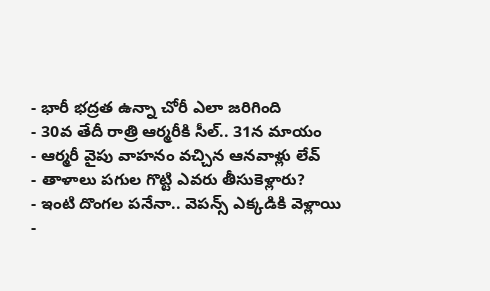- భారీ భద్రత ఉన్నా చోరీ ఎలా జరిగింది
- 30వ తేదీ రాత్రి ఆర్మరీకి సీల్.. 31న మాయం
- ఆర్మరీ వైపు వాహనం వచ్చిన ఆనవాళ్లు లేవ్
- తాళాలు పగుల గొట్టి ఎవరు తీసుకెళ్లారు?
- ఇంటి దొంగల పనేనా.. వెపన్స్ ఎక్కడికి వెళ్లాయి
-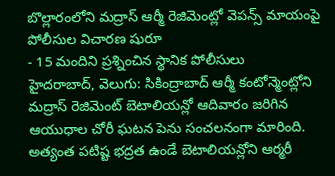బొల్లారంలోని మద్రాస్ ఆర్మీ రెజిమెంట్లో వెపన్స్ మాయంపై పోలీసుల విచారణ షురూ
- 15 మందిని ప్రశ్నించిన స్థానిక పోలీసులు
హైదరాబాద్, వెలుగు: సికింద్రాబాద్ ఆర్మీ కంటోన్మెంట్లోని మద్రాస్ రెజిమెంట్ బెటాలియన్లో ఆదివారం జరిగిన ఆయుధాల చోరీ ఘటన పెను సంచలనంగా మారింది. అత్యంత పటిష్ట భద్రత ఉండే బెటాలియన్లోని ఆర్మరీ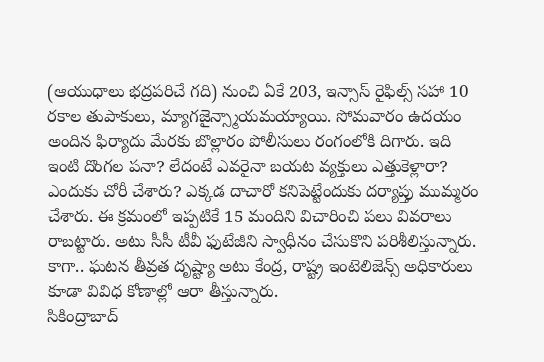(ఆయుధాలు భద్రపరిచే గది) నుంచి ఏకే 203, ఇన్సాస్ రైఫిల్స్ సహా 10 రకాల తుపాకులు, మ్యాగజైన్స్మాయమయ్యాయి. సోమవారం ఉదయం అందిన ఫిర్యాదు మేరకు బొల్లారం పోలీసులు రంగంలోకి దిగారు. ఇది ఇంటి దొంగల పనా? లేదంటే ఎవరైనా బయట వ్యక్తులు ఎత్తుకెళ్లారా? ఎందుకు చోరీ చేశారు? ఎక్కడ దాచారో కనిపెట్టేందుకు దర్యాప్తు ముమ్మరం చేశారు. ఈ క్రమంలో ఇప్పటికే 15 మందిని విచారించి పలు వివరాలు రాబట్టారు. అటు సీసీ టీవీ ఫుటేజీని స్వాధీనం చేసుకొని పరిశీలిస్తున్నారు. కాగా.. ఘటన తీవ్రత దృష్ట్యా అటు కేంద్ర, రాష్ట్ర ఇంటెలిజెన్స్ అధికారులు కూడా వివిధ కోణాల్లో ఆరా తీస్తున్నారు.
సికింద్రాబాద్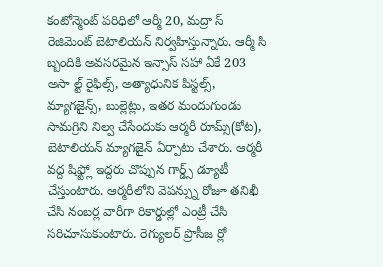కంటోన్మెంట్ పరిధిలో ఆర్మీ 20, మద్రా స్ రెజిమెంట్ బెటాలియన్ నిర్వహిస్తున్నారు. ఆర్మీ సి బ్బందికి అవసరమైన ఇన్సాస్ సహా ఏకే 203 అసా ల్ట్ రైఫిల్స్, అత్యాధునిక పిస్టల్స్, మ్యాగజైన్స్, బుల్లెట్లు, ఇతర మందుగుండు సామగ్రిని నిల్వ చేసేందుకు ఆర్మరీ రూమ్స్(కోట), బెటాలియన్ మ్యాగజైన్ ఏర్పాటు చేశారు. ఆర్మరీ వద్ద షిఫ్ట్లో ఇద్దరు చొప్పున గార్డ్స్ డ్యూటీ చేస్తుంటారు. ఆర్మరీలోని వెపన్స్ను రోజూ తనిఖీ చేసి నంబర్ల వారీగా రికార్డుల్లో ఎంట్రీ చేసి సరిచూసుకుంటారు. రెగ్యులర్ ప్రొసీజ ర్లో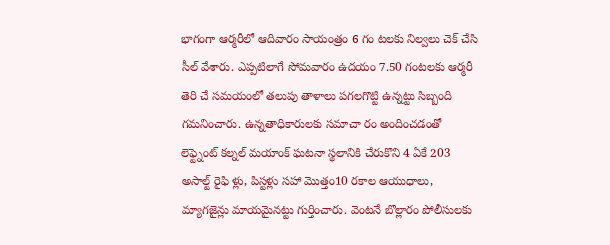భాగంగా ఆర్మరీలో ఆదివారం సాయంత్రం 6 గం టలకు నిల్వలు చెక్ చేసి సీల్ వేశారు. ఎప్పటిలాగే సోమవారం ఉదయం 7.50 గంటలకు ఆర్మరీ తెరి చే సమయంలో తలుపు తాళాలు పగలగొట్టి ఉన్నట్టు సిబ్బంది గమనించారు. ఉన్నతాధికారులకు సమాచా రం అందించడంతో లెఫ్ట్నెంట్ కల్నల్ మయాంక్ ఘటనా స్థలానికి చేరుకొని 4 ఏకే 203 అసాల్ట్ రైఫి ళ్లు, పిస్టళ్లు సహా మొత్తం10 రకాల ఆయుధాలు, మ్యాగజైన్లు మాయమైనట్టు గుర్తించారు. వెంటనే బొల్లారం పోలీసులకు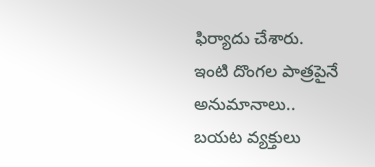ఫిర్యాదు చేశారు.
ఇంటి దొంగల పాత్రపైనే అనుమానాలు..
బయట వ్యక్తులు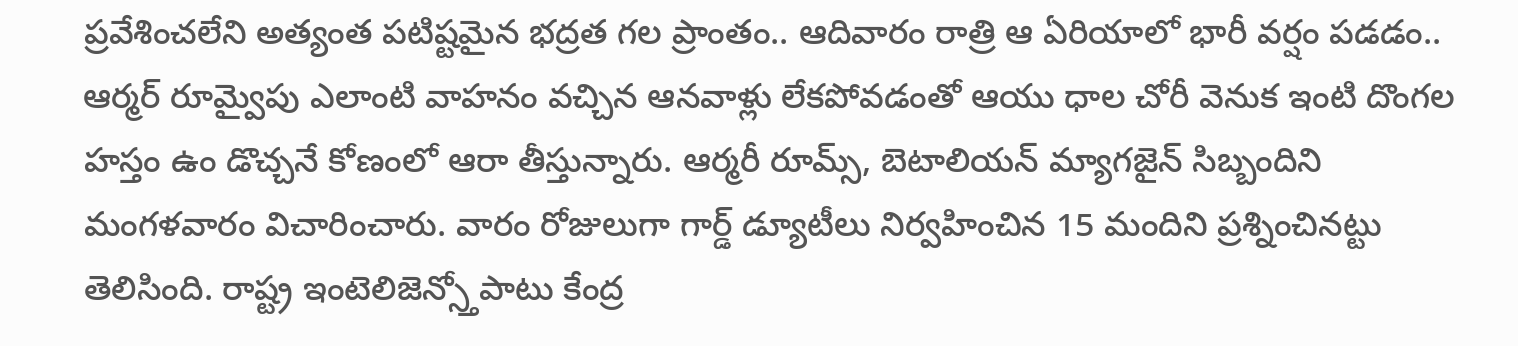ప్రవేశించలేని అత్యంత పటిష్టమైన భద్రత గల ప్రాంతం.. ఆదివారం రాత్రి ఆ ఏరియాలో భారీ వర్షం పడడం.. ఆర్మర్ రూమ్వైపు ఎలాంటి వాహనం వచ్చిన ఆనవాళ్లు లేకపోవడంతో ఆయు ధాల చోరీ వెనుక ఇంటి దొంగల హస్తం ఉం డొచ్చనే కోణంలో ఆరా తీస్తున్నారు. ఆర్మరీ రూమ్స్, బెటాలియన్ మ్యాగజైన్ సిబ్బందిని మంగళవారం విచారించారు. వారం రోజులుగా గార్డ్ డ్యూటీలు నిర్వహించిన 15 మందిని ప్రశ్నించినట్టు తెలిసింది. రాష్ట్ర ఇంటెలిజెన్స్తోపాటు కేంద్ర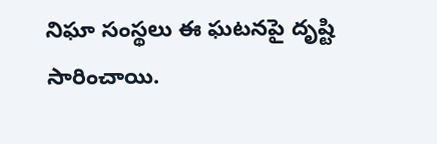నిఘా సంస్థలు ఈ ఘటనపై దృష్టి సారించాయి.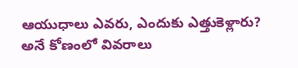ఆయుధాలు ఎవరు, ఎందుకు ఎత్తుకెళ్లారు? అనే కోణంలో వివరాలు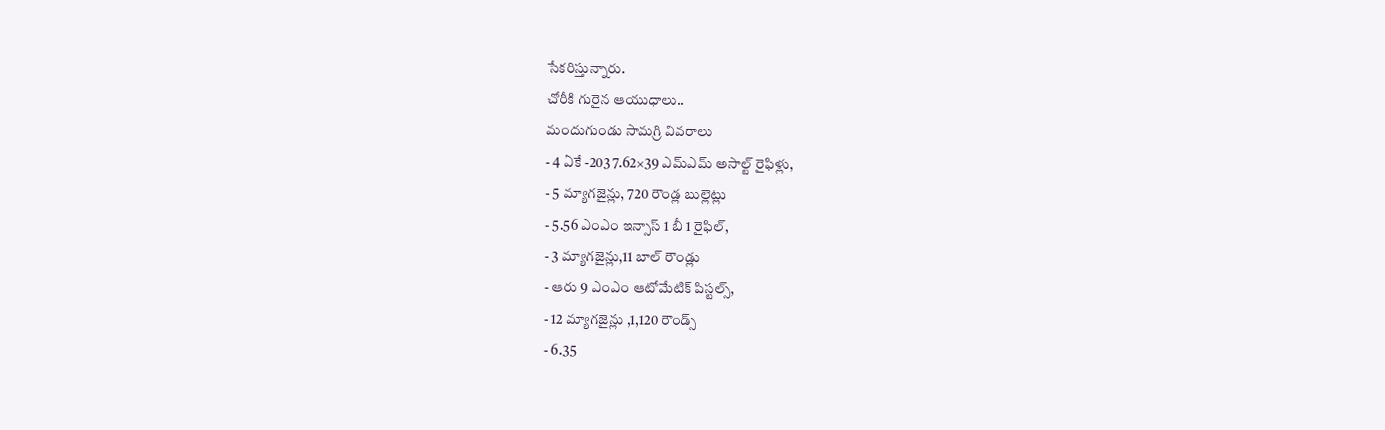సేకరిస్తున్నారు.
చోరీకి గురైన ఆయుధాలు..
మందుగుండు సామగ్రి వివరాలు
- 4 ఏకే -203 7.62×39 ఎమ్ఎమ్ అసాల్ట్ రైఫిళ్లు,
- 5 మ్యాగజైన్లు, 720 రౌండ్ల బుల్లెట్లు
- 5.56 ఎంఎం ఇన్సాస్ 1 బీ 1 రైఫిల్,
- 3 మ్యాగజైన్లు,11 బాల్ రౌండ్లు
- ఆరు 9 ఎంఎం ఆటోమేటిక్ పిస్టల్స్,
- 12 మ్యాగజైన్లు ,1,120 రౌండ్స్
- 6.35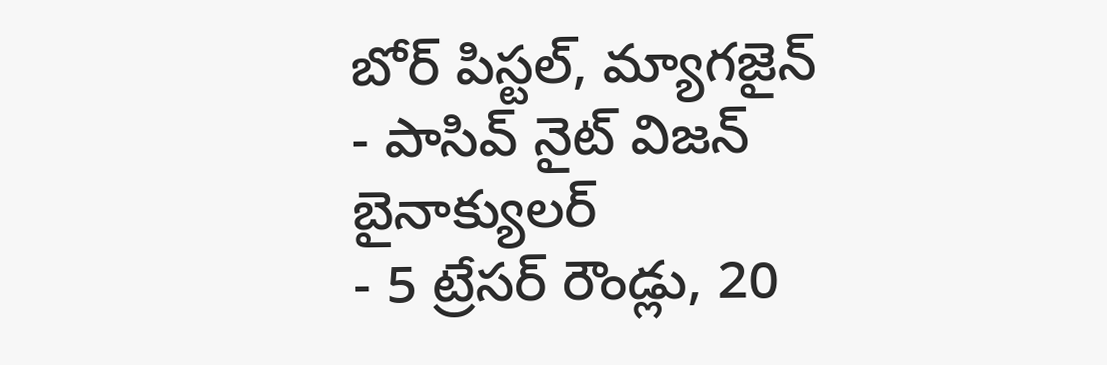బోర్ పిస్టల్, మ్యాగజైన్
- పాసివ్ నైట్ విజన్ బైనాక్యులర్
- 5 ట్రేసర్ రౌండ్లు, 20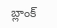బ్లాంక్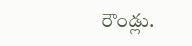రౌండ్లు.